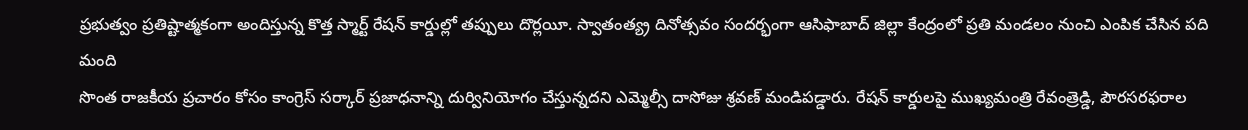ప్రభుత్వం ప్రతిష్టాత్మకంగా అందిస్తున్న కొత్త స్మార్ట్ రేషన్ కార్డుల్లో తప్పులు దొర్లయీ. స్వాతంత్య్ర దినోత్సవం సందర్భంగా ఆసిఫాబాద్ జిల్లా కేంద్రంలో ప్రతి మండలం నుంచి ఎంపిక చేసిన పది మంది
సొంత రాజకీయ ప్రచారం కోసం కాంగ్రెస్ సర్కార్ ప్రజాధనాన్ని దుర్వినియోగం చేస్తున్నదని ఎమ్మెల్సీ దాసోజు శ్రవణ్ మండిపడ్డారు. రేషన్ కార్డులపై ముఖ్యమంత్రి రేవంత్రెడ్డి, పౌరసరఫరాల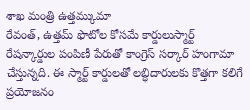శాఖ మంత్రి ఉత్తమ్కుమా
రేవంత్, ఉత్తమ్ ఫొటోల కోసమే కార్డులుస్మార్ట్ రేషన్కార్డుల పంపిణీ పేరుతో కాంగ్రెస్ సర్కార్ హంగామా చేస్తున్నది. ఈ స్మార్ట్ కార్డులతో లబ్ధిదారులకు కొత్తగా కలిగే ప్రయోజనం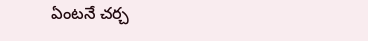ఏంటనే చర్చ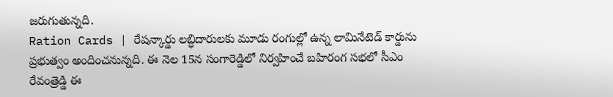జరుగుతున్నది.
Ration Cards | రేషన్కార్డు లబ్ధిదారులకు మూడు రంగుల్లో ఉన్న లామినేటెడ్ కార్డును ప్రభుత్వం అందించనున్నది. ఈ నెల 15న సంగారెడ్డిలో నిర్వహించే బహిరంగ సభలో సీఎం రేవంత్రెడ్డి ఈ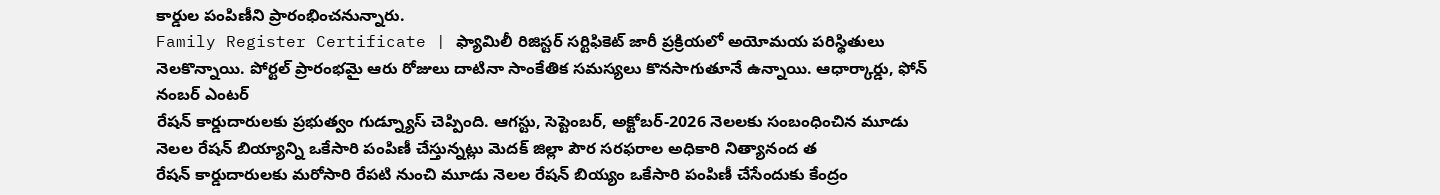కార్డుల పంపిణీని ప్రారంభించనున్నారు.
Family Register Certificate | ఫ్యామిలీ రిజిస్టర్ సర్టిఫికెట్ జారీ ప్రక్రియలో అయోమయ పరిస్థితులు నెలకొన్నాయి. పోర్టల్ ప్రారంభమై ఆరు రోజులు దాటినా సాంకేతిక సమస్యలు కొనసాగుతూనే ఉన్నాయి. ఆధార్కార్డు, ఫోన్ నంబర్ ఎంటర్
రేషన్ కార్డుదారులకు ప్రభుత్వం గుడ్న్యూస్ చెప్పింది. ఆగస్టు, సెప్టెంబర్, అక్టోబర్-2026 నెలలకు సంబంధించిన మూడు నెలల రేషన్ బియ్యాన్ని ఒకేసారి పంపిణీ చేస్తున్నట్లు మెదక్ జిల్లా పౌర సరఫరాల అధికారి నిత్యానంద త
రేషన్ కార్డుదారులకు మరోసారి రేపటి నుంచి మూడు నెలల రేషన్ బియ్యం ఒకేసారి పంపిణీ చేసేందుకు కేంద్రం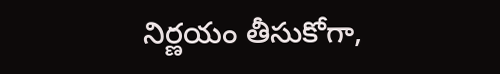నిర్ణయం తీసుకోగా,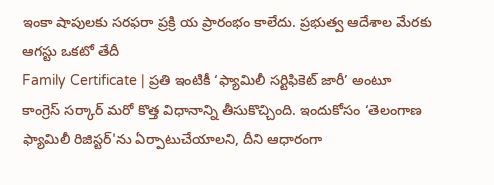ఇంకా షాపులకు సరఫరా ప్రక్రి య ప్రారంభం కాలేదు. ప్రభుత్వ ఆదేశాల మేరకు ఆగస్టు ఒకటో తేదీ
Family Certificate | ప్రతి ఇంటికీ ‘ఫ్యామిలీ సర్టిఫికెట్ జారీ’ అంటూ కాంగ్రెస్ సర్కార్ మరో కొత్త విధానాన్ని తీసుకొచ్చింది. ఇందుకోసం ‘తెలంగాణ ఫ్యామిలీ రిజిస్టర్'ను ఏర్పాటుచేయాలని, దీని ఆధారంగా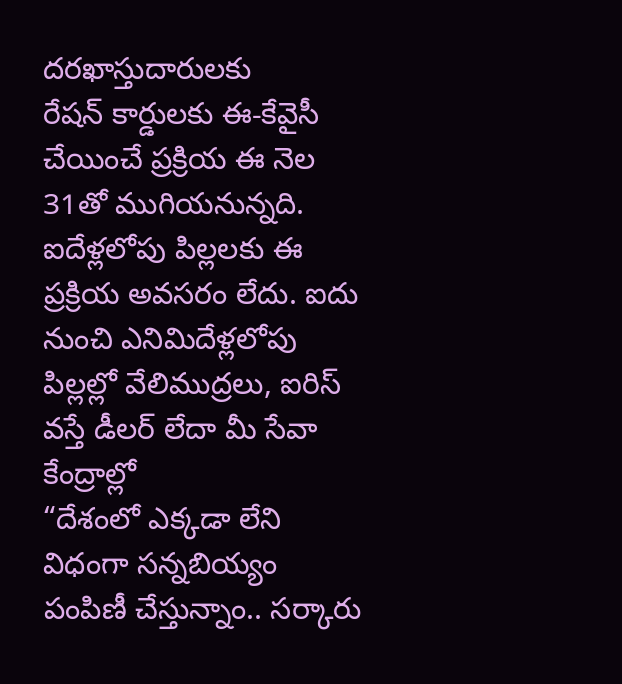దరఖాస్తుదారులకు
రేషన్ కార్డులకు ఈ-కేవైసీ చేయించే ప్రక్రియ ఈ నెల 31తో ముగియనున్నది. ఐదేళ్లలోపు పిల్లలకు ఈ ప్రక్రియ అవసరం లేదు. ఐదు నుంచి ఎనిమిదేళ్లలోపు పిల్లల్లో వేలిముద్రలు, ఐరిస్ వస్తే డీలర్ లేదా మీ సేవా కేంద్రాల్లో
“దేశంలో ఎక్కడా లేని విధంగా సన్నబియ్యం పంపిణీ చేస్తున్నాం.. సర్కారు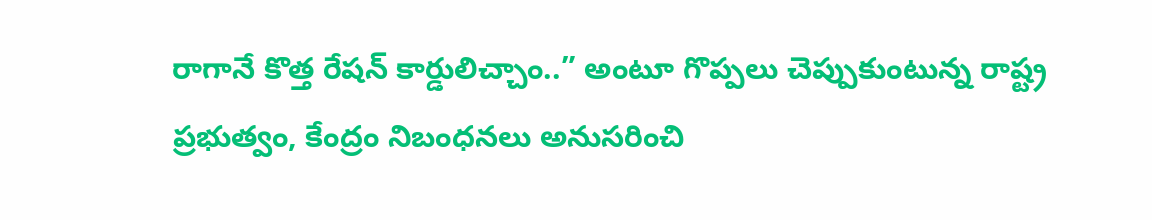రాగానే కొత్త రేషన్ కార్డులిచ్చాం..” అంటూ గొప్పలు చెప్పుకుంటున్న రాష్ట్ర ప్రభుత్వం, కేంద్రం నిబంధనలు అనుసరించి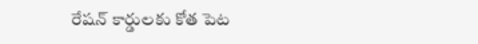రేషన్ కార్డులకు కోత పెట